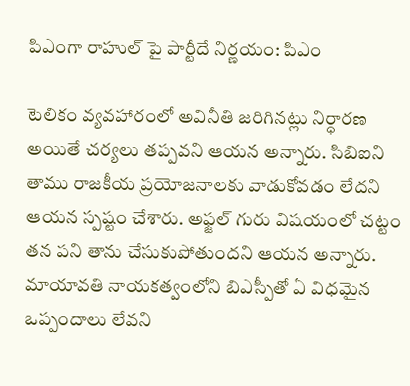పిఎంగా రాహుల్ పై పార్టీదే నిర్ణయం: పిఎం

టెలికం వ్యవహారంలో అవినీతి జరిగినట్లు నిర్ధారణ అయితే చర్యలు తప్పవని ఆయన అన్నారు. సిబిఐని తాము రాజకీయ ప్రయోజనాలకు వాడుకోవడం లేదని ఆయన స్పష్టం చేశారు. అఫ్జల్ గురు విషయంలో చట్టం తన పని తాను చేసుకుపోతుందని ఆయన అన్నారు. మాయావతి నాయకత్వంలోని బిఎస్పీతో ఏ విధమైన ఒప్పందాలు లేవని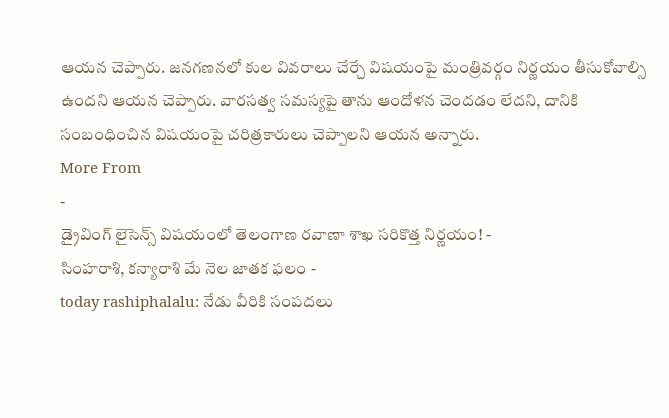ఆయన చెప్పారు. జనగణనలో కుల వివరాలు చేర్చే విషయంపై మంత్రివర్గం నిర్ణయం తీసుకోవాల్సి ఉందని ఆయన చెప్పారు. వారసత్వ సమస్యపై తాను ఆందోళన చెందడం లేదని, దానికి సంబంధించిన విషయంపై చరిత్రకారులు చెప్పాలని ఆయన అన్నారు.
More From
-
డ్రైవింగ్ లైసెన్స్ విషయంలో తెలంగాణ రవాణా శాఖ సరికొత్త నిర్ణయం! -
సింహరాశి, కన్యారాశి మే నెల జాతక ఫలం -
today rashiphalalu: నేడు వీరికి సంపదలు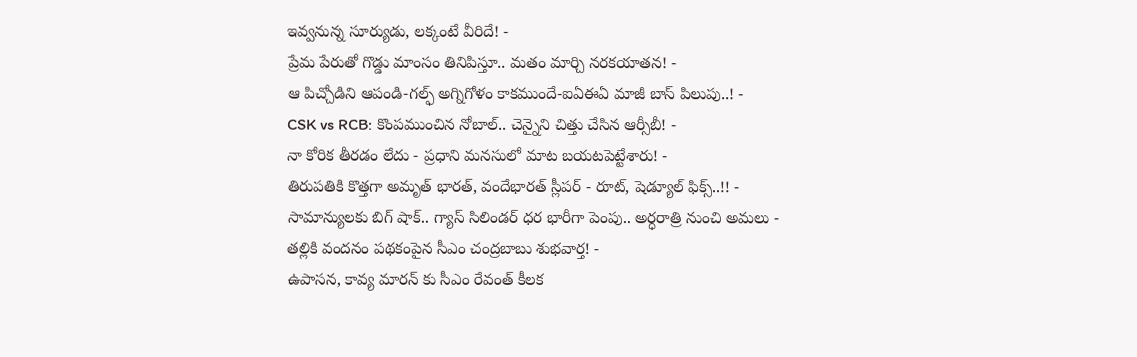ఇవ్వనున్న సూర్యుడు, లక్కంటే వీరిదే! -
ప్రేమ పేరుతో గొడ్డు మాంసం తినిపిస్తూ.. మతం మార్చి నరకయాతన! -
ఆ పిచ్చోడిని ఆపండి-గల్ఫ్ అగ్నిగోళం కాకముందే-ఐఏఈఏ మాజీ బాస్ పిలుపు..! -
CSK vs RCB: కొంపముంచిన నోబాల్.. చెన్నైని చిత్తు చేసిన ఆర్సీబీ! -
నా కోరిక తీరడం లేదు - ప్రధాని మనసులో మాట బయటపెట్టేశారు! -
తిరుపతికి కొత్తగా అమృత్ భారత్, వందేభారత్ స్లీపర్ - రూట్, షెడ్యూల్ ఫిక్స్..!! -
సామాన్యులకు బిగ్ షాక్.. గ్యాస్ సిలిండర్ ధర భారీగా పెంపు.. అర్ధరాత్రి నుంచి అమలు -
తల్లికి వందనం పథకంపైన సీఎం చంద్రబాబు శుభవార్త! -
ఉపాసన, కావ్య మారన్ కు సీఎం రేవంత్ కీలక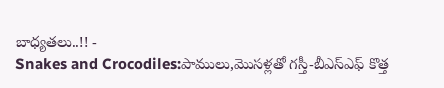బాధ్యతలు..!! -
Snakes and Crocodiles:పాములు,మొసళ్లతో గస్తీ-బీఎస్ఎఫ్ కొత్త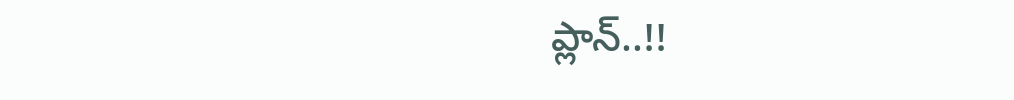ప్లాన్..!!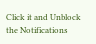Click it and Unblock the Notifications